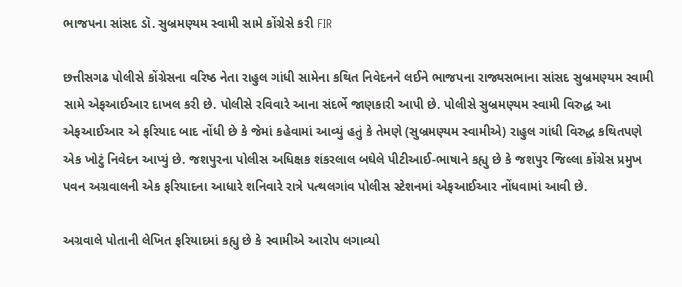ભાજપના સાંસદ ડૉ. સુબ્રમણ્યમ સ્વામી સામે કોંગ્રેસે કરી FIR

છત્તીસગઢ પોલીસે કોંગ્રેસના વરિષ્ઠ નેતા રાહુલ ગાંધી સામેના કથિત નિવેદનને લઈને ભાજપના રાજ્યસભાના સાંસદ સુબ્રમણ્યમ સ્વામી સામે એફઆઈઆર દાખલ કરી છે. પોલીસે રવિવારે આના સંદર્ભે જાણકારી આપી છે. પોલીસે સુબ્રમણ્યમ સ્વામી વિરુદ્ધ આ એફઆઈઆર એ ફરિયાદ બાદ નોંધી છે કે જેમાં કહેવામાં આવ્યું હતું કે તેમણે (સુબ્રમણ્યમ સ્વામીએ) રાહુલ ગાંધી વિરુદ્ધ કથિતપણે એક ખોટું નિવેદન આપ્યું છે. જશપુરના પોલીસ અધિક્ષક શંકરલાલ બઘેલે પીટીઆઈ-ભાષાને કહ્યુ છે કે જશપુર જિલ્લા કોંગ્રેસ પ્રમુખ પવન અગ્રવાલની એક ફરિયાદના આધારે શનિવારે રાત્રે પત્થલગાંવ પોલીસ સ્ટેશનમાં એફઆઈઆર નોંધવામાં આવી છે.

અગ્રવાલે પોતાની લેખિત ફરિયાદમાં કહ્યુ છે કે સ્વામીએ આરોપ લગાવ્યો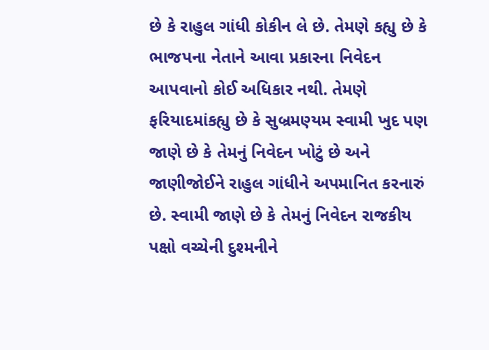છે કે રાહુલ ગાંધી કોકીન લે છે. તેમણે કહ્યુ છે કે ભાજપના નેતાને આવા પ્રકારના નિવેદન આપવાનો કોઈ અધિકાર નથી. તેમણે ફરિયાદમાંકહ્યુ છે કે સુબ્રમણ્યમ સ્વામી ખુદ પણ જાણે છે કે તેમનું નિવેદન ખોટું છે અને જાણીજોઈને રાહુલ ગાંધીને અપમાનિત કરનારું છે. સ્વામી જાણે છે કે તેમનું નિવેદન રાજકીય પક્ષો વચ્ચેની દુશ્મનીને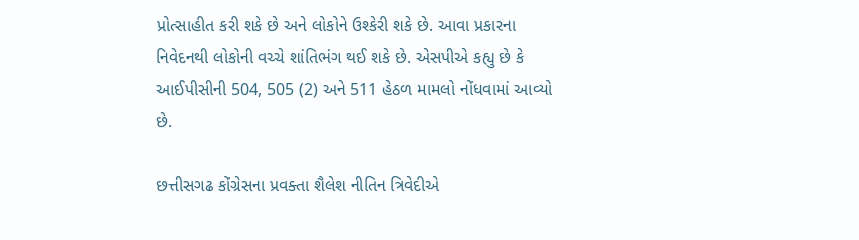પ્રોત્સાહીત કરી શકે છે અને લોકોને ઉશ્કેરી શકે છે. આવા પ્રકારના નિવેદનથી લોકોની વચ્ચે શાંતિભંગ થઈ શકે છે. એસપીએ કહ્યુ છે કે આઈપીસીની 504, 505 (2) અને 511 હેઠળ મામલો નોંધવામાં આવ્યો છે.

છત્તીસગઢ કોંગ્રેસના પ્રવક્તા શૈલેશ નીતિન ત્રિવેદીએ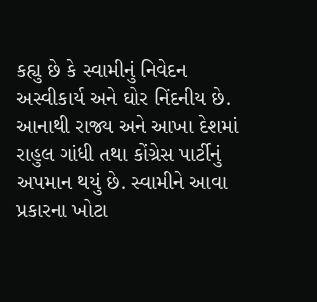કહ્યુ છે કે સ્વામીનું નિવેદન અસ્વીકાર્ય અને ઘોર નિંદનીય છે. આનાથી રાજ્ય અને આખા દેશમાં રાહુલ ગાંધી તથા કોંગ્રેસ પાર્ટીનું અપમાન થયું છે. સ્વામીને આવા પ્રકારના ખોટા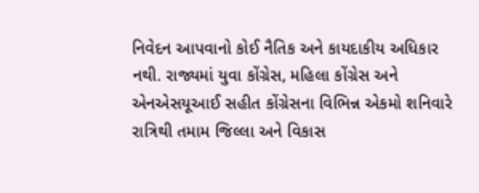નિવેદન આપવાનો કોઈ નૈતિક અને કાયદાકીય અધિકાર નથી. રાજ્યમાં યુવા કોંગ્રેસ, મહિલા કોંગ્રેસ અને એનએસયૂઆઈ સહીત કોંગ્રેસના વિભિન્ન એકમો શનિવારે રાત્રિથી તમામ જિલ્લા અને વિકાસ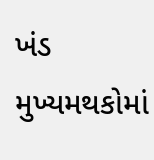ખંડ મુખ્યમથકોમાં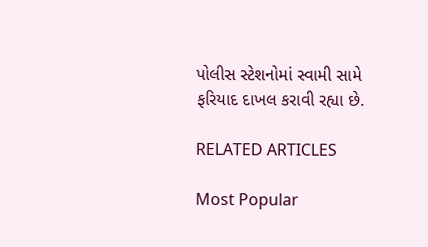પોલીસ સ્ટેશનોમાં સ્વામી સામે ફરિયાદ દાખલ કરાવી રહ્યા છે.

RELATED ARTICLES

Most Popular